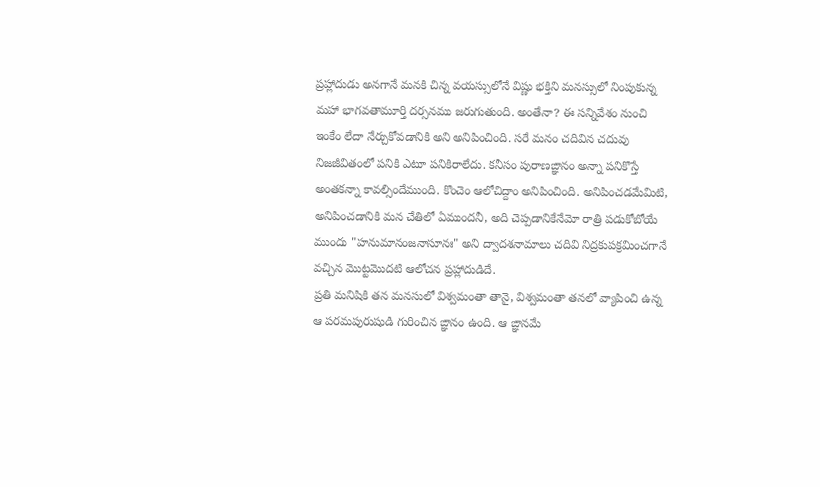ప్రహ్లాదుడు అనగానే మనకి చిన్న వయస్సులోనే విష్ణు భక్తిని మనస్సులో నింపుకున్న మహా భాగవతామూర్తి దర్సనము జరుగుతుంది. అంతేనా? ఈ సన్నివేశం నుంచి ఇంకేం లేదా నేర్చుకోవడానికి అని అనిపించింది. సరే మనం చదివిన చదువు నిజజీవితంలో పనికి ఎటూ పనికిరాలేదు. కనీసం పురాణఙ్ఞానం అన్నా పనికొస్తే అంతకన్నా కావల్సిందేముంది. కొంచెం ఆలోచిద్దాం అనిపించింది. అనిపించడమేమిటి, అనిపించడానికి మన చేతిలో ఏముందనీ, అది చెప్పడానికేనేమో రాత్రి పడుకోబోయే ముందు "హనుమానంజనాసూనః" అని ద్వాదశనామాలు చదివి నిద్రకుపక్రమించగానే వచ్చిన మొట్టమొదటి ఆలోచన ప్రహ్లాదుడిదే.
ప్రతి మనిషికి తన మనసులో విశ్వమంతా తానై, విశ్వమంతా తనలో వ్యాపించి ఉన్న ఆ పరమపురుషుడి గురించిన ఙ్ఞానం ఉంది. ఆ ఙ్ఞానమే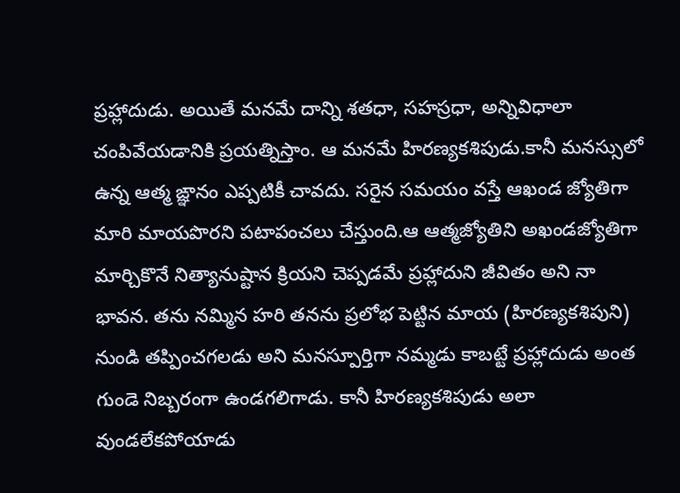ప్రహ్లాదుడు. అయితే మనమే దాన్ని శతధా, సహస్రధా, అన్నివిధాలా చంపివేయడానికి ప్రయత్నిస్తాం. ఆ మనమే హిరణ్యకశిపుడు.కానీ మనస్సులో ఉన్న ఆత్మ ఙ్ఞానం ఎప్పటికీ చావదు. సరైన సమయం వస్తే ఆఖండ జ్యోతిగా మారి మాయపొరని పటాపంచలు చేస్తుంది.ఆ ఆత్మజ్యోతిని అఖండజ్యోతిగా మార్చికొనే నిత్యానుష్టాన క్రియని చెప్పడమే ప్రహ్లాదుని జీవితం అని నా భావన. తను నమ్మిన హరి తనను ప్రలోభ పెట్టిన మాయ (హిరణ్యకశిపుని) నుండి తప్పించగలడు అని మనస్పూర్తిగా నమ్మడు కాబట్టే ప్రహ్లాదుడు అంత గుండె నిబ్బరంగా ఉండగలిగాడు. కానీ హిరణ్యకశిపుడు అలా వుండలేకపోయాడు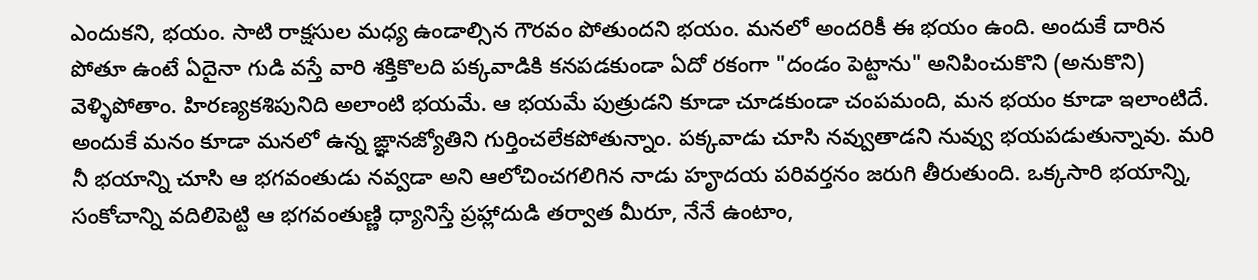ఎందుకని, భయం. సాటి రాక్షసుల మధ్య ఉండాల్సిన గౌరవం పోతుందని భయం. మనలో అందరికీ ఈ భయం ఉంది. అందుకే దారిన పోతూ ఉంటే ఏదైనా గుడి వస్తే వారి శక్తికొలది పక్కవాడికి కనపడకుండా ఏదో రకంగా "దండం పెట్టాను" అనిపించుకొని (అనుకొని) వెళ్ళిపోతాం. హిరణ్యకశిపునిది అలాంటి భయమే. ఆ భయమే పుత్రుడని కూడా చూడకుండా చంపమంది, మన భయం కూడా ఇలాంటిదే. అందుకే మనం కూడా మనలో ఉన్న ఙ్ఞానజ్యోతిని గుర్తించలేకపోతున్నాం. పక్కవాడు చూసి నవ్వుతాడని నువ్వు భయపడుతున్నావు. మరి నీ భయాన్ని చూసి ఆ భగవంతుడు నవ్వడా అని ఆలోచించగలిగిన నాడు హౄదయ పరివర్తనం జరుగి తీరుతుంది. ఒక్కసారి భయాన్ని, సంకోచాన్ని వదిలిపెట్టి ఆ భగవంతుణ్ణి ధ్యానిస్తే ప్రహ్లాదుడి తర్వాత మీరూ, నేనే ఉంటాం,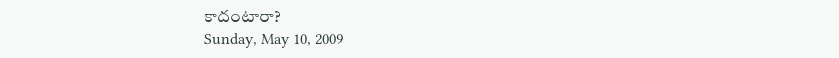కాదంటారా?
Sunday, May 10, 2009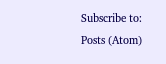Subscribe to:
Posts (Atom)